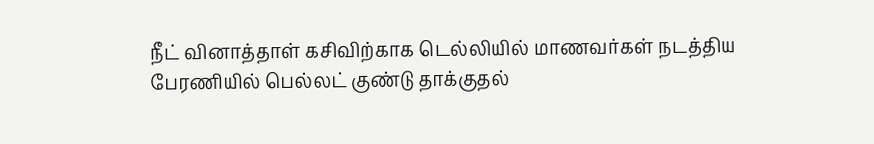நீட் வினாத்தாள் கசிவிற்காக டெல்லியில் மாணவர்கள் நடத்திய பேரணியில் பெல்லட் குண்டு தாக்குதல்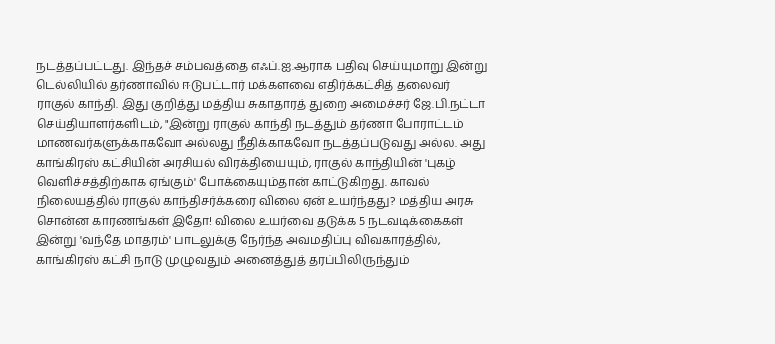நடத்தப்பட்டது. இந்தச் சம்பவத்தை எஃப்.ஐ.ஆராக பதிவு செய்யுமாறு இன்று டெல்லியில் தர்ணாவில் ஈடுபட்டார் மக்களவை எதிர்க்கட்சித் தலைவர் ராகுல் காந்தி. இது குறித்து மத்திய சுகாதாரத் துறை அமைச்சர் ஜே.பி.நட்டா செய்தியாளர்களிடம், "இன்று ராகுல் காந்தி நடத்தும் தர்ணா போராட்டம் மாணவர்களுக்காகவோ அல்லது நீதிக்காகவோ நடத்தப்படுவது அல்ல. அது காங்கிரஸ் கட்சியின் அரசியல் விரக்தியையும், ராகுல் காந்தியின் 'புகழ் வெளிச்சத்திற்காக ஏங்கும்' போக்கையும்தான் காட்டுகிறது. காவல் நிலையத்தில் ராகுல் காந்திசர்க்கரை விலை ஏன் உயர்ந்தது? மத்திய அரசு சொன்ன காரணங்கள் இதோ! விலை உயர்வை தடுக்க 5 நடவடிக்கைகள் இன்று 'வந்தே மாதரம்' பாடலுக்கு நேர்ந்த அவமதிப்பு விவகாரத்தில், காங்கிரஸ் கட்சி நாடு முழுவதும் அனைத்துத் தரப்பிலிருந்தும்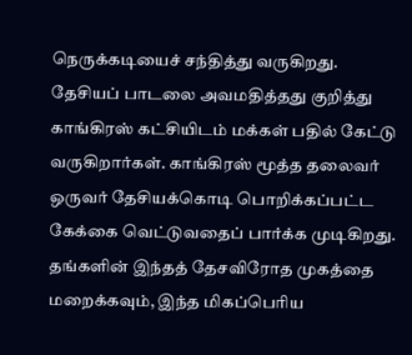நெருக்கடியைச் சந்தித்து வருகிறது. தேசியப் பாடலை அவமதித்தது குறித்து காங்கிரஸ் கட்சியிடம் மக்கள் பதில் கேட்டு வருகிறார்கள். காங்கிரஸ் மூத்த தலைவர் ஒருவர் தேசியக்கொடி பொறிக்கப்பட்ட கேக்கை வெட்டுவதைப் பார்க்க முடிகிறது. தங்களின் இந்தத் தேசவிரோத முகத்தை மறைக்கவும், இந்த மிகப்பெரிய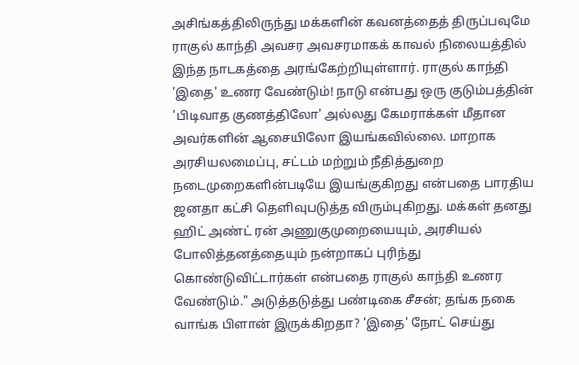அசிங்கத்திலிருந்து மக்களின் கவனத்தைத் திருப்பவுமே ராகுல் காந்தி அவசர அவசரமாகக் காவல் நிலையத்தில் இந்த நாடகத்தை அரங்கேற்றியுள்ளார். ராகுல் காந்தி 'இதை' உணர வேண்டும்! நாடு என்பது ஒரு குடும்பத்தின் 'பிடிவாத குணத்திலோ' அல்லது கேமராக்கள் மீதான அவர்களின் ஆசையிலோ இயங்கவில்லை. மாறாக அரசியலமைப்பு, சட்டம் மற்றும் நீதித்துறை நடைமுறைகளின்படியே இயங்குகிறது என்பதை பாரதிய ஜனதா கட்சி தெளிவுபடுத்த விரும்புகிறது. மக்கள் தனது ஹிட் அண்ட் ரன் அணுகுமுறையையும், அரசியல் போலித்தனத்தையும் நன்றாகப் புரிந்து கொண்டுவிட்டார்கள் என்பதை ராகுல் காந்தி உணர வேண்டும்." அடுத்தடுத்து பண்டிகை சீசன்; தங்க நகை வாங்க பிளான் இருக்கிறதா? 'இதை' நோட் செய்து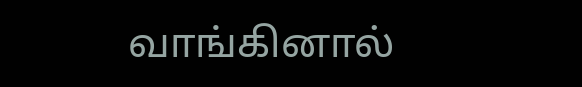வாங்கினால்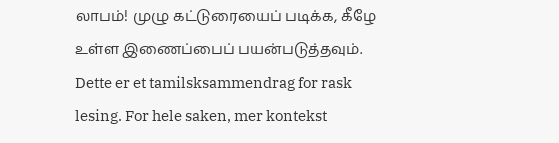லாபம்! முழு கட்டுரையைப் படிக்க, கீழே உள்ள இணைப்பைப் பயன்படுத்தவும்.
Dette er et tamilsksammendrag for rask lesing. For hele saken, mer kontekst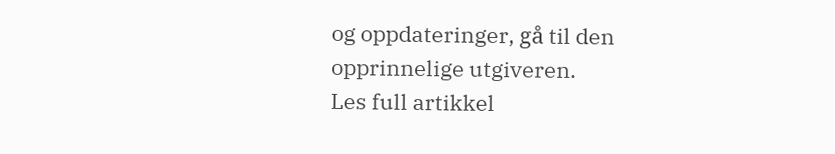og oppdateringer, gå til den opprinnelige utgiveren.
Les full artikkel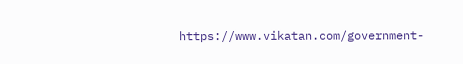https://www.vikatan.com/government-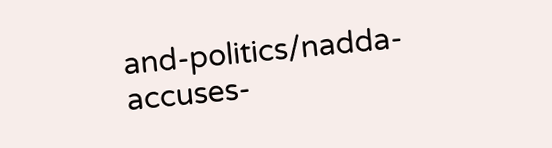and-politics/nadda-accuses-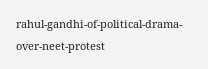rahul-gandhi-of-political-drama-over-neet-protest